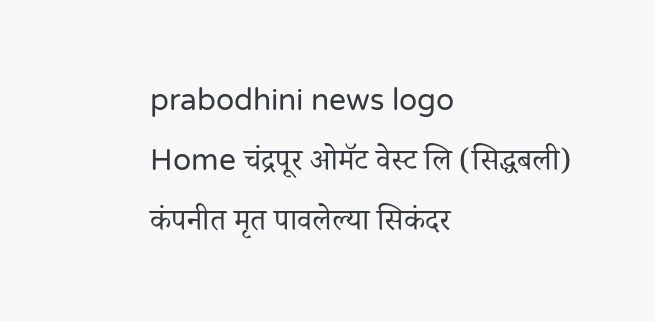prabodhini news logo
Home चंद्रपूर ओमॅट वेस्ट लि (सिद्धबली) कंपनीत मृत पावलेल्या सिकंदर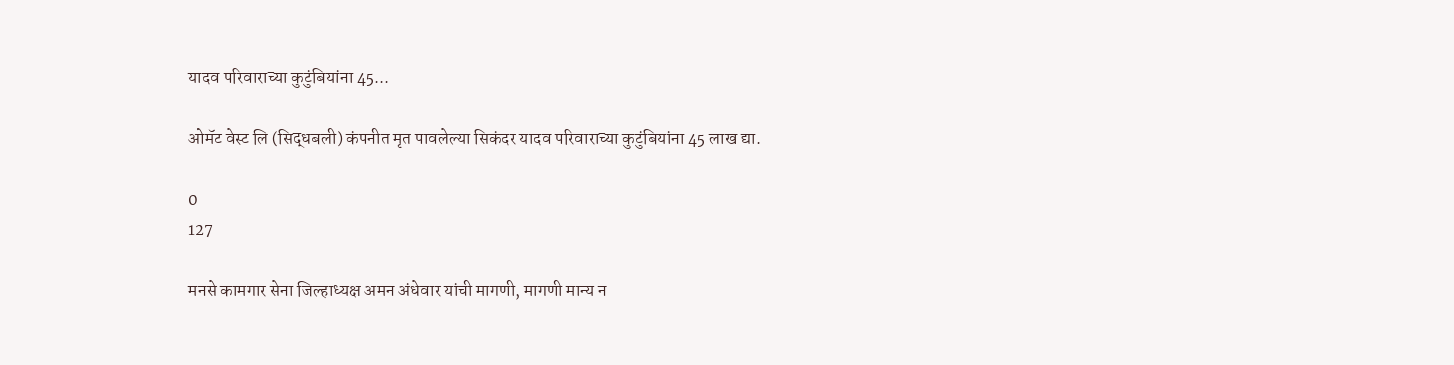यादव परिवाराच्या कुटुंबियांना 45...

ओमॅट वेस्ट लि (सिद्धबली) कंपनीत मृत पावलेल्या सिकंदर यादव परिवाराच्या कुटुंबियांना 45 लाख द्या.

0
127

मनसे कामगार सेना जिल्हाध्यक्ष अमन अंधेवार यांची मागणी, मागणी मान्य न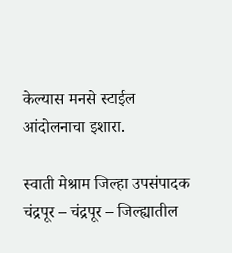केल्यास मनसे स्टाईल आंदोलनाचा इशारा.

स्वाती मेश्राम जिल्हा उपसंपादक चंद्रपूर – चंद्रपूर – जिल्ह्यातील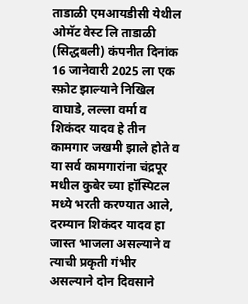ताडाळी एमआयडीसी येथील ओमॅट वेस्ट लि ताडाळी (सिद्धबली) कंपनीत दिनांक 16 जानेवारी 2025 ला एक स्फ़ोट झाल्याने निखिल वाघाडे, लल्ला वर्मा व शिकंदर यादव हे तीन कामगार जखमी झाले होते व या सर्व कामगारांना चंद्रपूर मधील कुबेर च्या हॉस्पिटल मध्ये भरती करण्यात आले, दरम्यान शिकंदर यादव हा जास्त भाजला असल्याने व त्याची प्रकृती गंभीर असल्याने दोन दिवसाने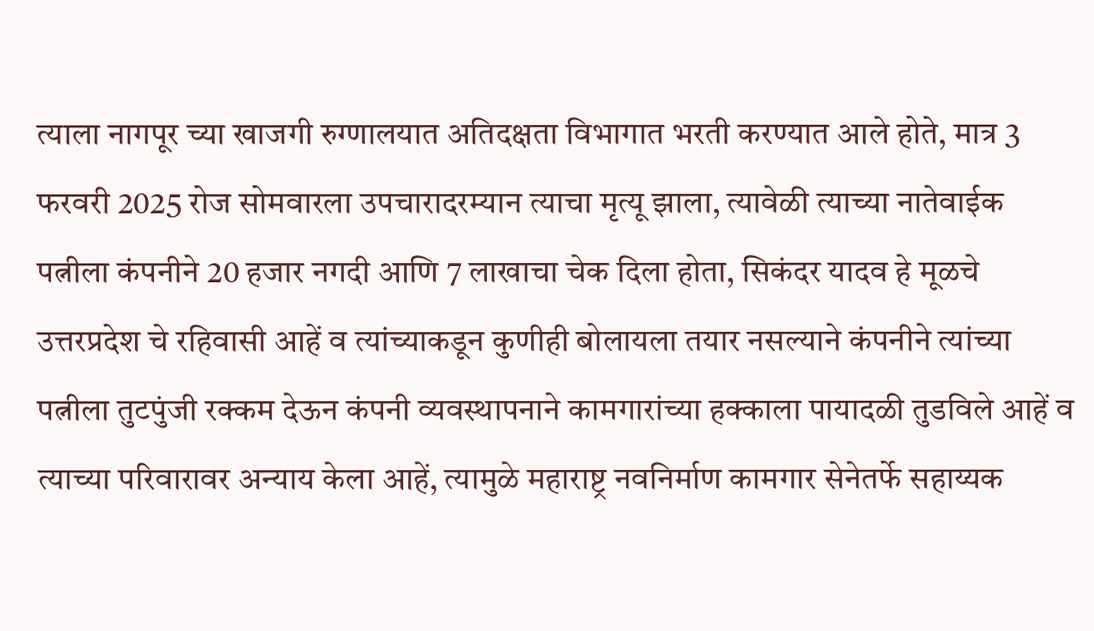त्याला नागपूर च्या खाजगी रुग्णालयात अतिदक्षता विभागात भरती करण्यात आले होते, मात्र 3 फरवरी 2025 रोज सोमवारला उपचारादरम्यान त्याचा मृत्यू झाला, त्यावेळी त्याच्या नातेवाईक पत्नीला कंपनीने 20 हजार नगदी आणि 7 लाखाचा चेक दिला होता, सिकंदर यादव हे मूळचे उत्तरप्रदेश चे रहिवासी आहें व त्यांच्याकडून कुणीही बोलायला तयार नसल्याने कंपनीने त्यांच्या पत्नीला तुटपुंजी रक्कम देऊन कंपनी व्यवस्थापनाने कामगारांच्या हक्काला पायादळी तुडविले आहें व त्याच्या परिवारावर अन्याय केला आहें, त्यामुळे महाराष्ट्र नवनिर्माण कामगार सेनेतर्फे सहाय्यक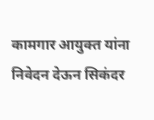कामगार आयुक्त यांना निवेदन देऊन सिकंदर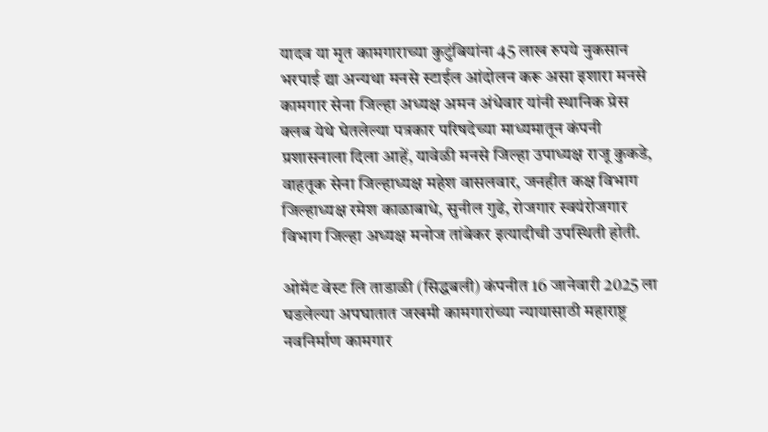यादव या मृत कामगाराच्या कुटुंबियांना 45 लाख रुपये नुकसान भरपाई द्या अन्यथा मनसे स्टाईल आंदोलन करू असा इशारा मनसे कामगार सेना जिल्हा अध्यक्ष अमन अंधेवार यांनी स्थानिक प्रेस क्लब येथे घेतलेल्या पत्रकार परिषदेच्या माध्यमातून कंपनी प्रशासनाला दिला आहें, यावेळी मनसे जिल्हा उपाध्यक्ष राजू कुकडे, वाहतूक सेना जिल्हाध्यक्ष महेश वासलवार, जनहीत कक्ष विभाग जिल्हाध्यक्ष रमेश काळाबाधे, सुनील गुढे, रोजगार स्वयंरोजगार विभाग जिल्हा अध्यक्ष मनोज तांबेकर इत्यादीची उपस्थिती होती.

ओमॅट वेस्ट लि ताडाळी (सिद्धबली) कंपनीत 16 जानेवारी 2025 ला घडलेल्या अपघातात जखमी कामगारांच्या न्यायासाठी महाराष्ट्र नवनिर्माण कामगार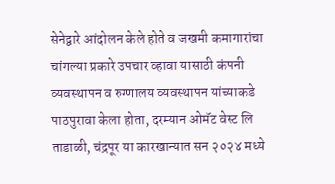सेनेद्वारे आंदोलन केले होते व जखमी कमागारांचा चांगल्या प्रकारे उपचार व्हावा यासाठी कंपनी व्यवस्थापन व रुग्णालय व्यवस्थापन यांच्याकडे पाठपुरावा केला होता, दरम्यान ओमॅट वेस्ट लि ताडाळी, चंद्रपूर या कारखान्यात सन २०२४ मध्ये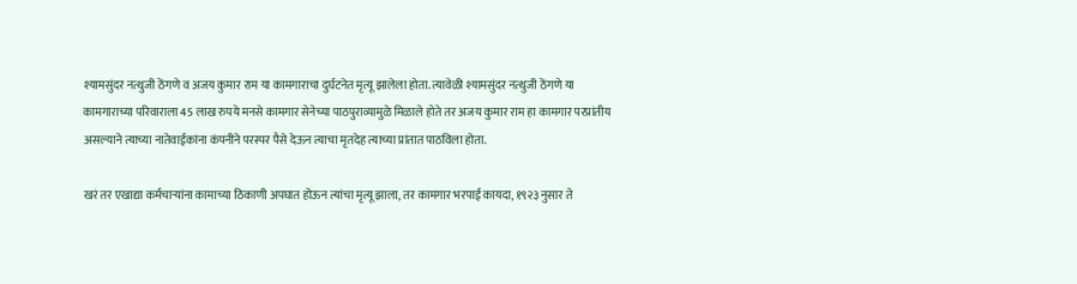श्यामसुंदर नत्थुजी ठेंगणे व अजय कुमार राम या कामगाराचा दुर्घटनेत मृत्यू झालेला होता. त्यावेळी श्यामसुंदर नत्थुजी ठेंगणे या कामगाराच्या परिवाराला 45 लाख रुपये मनसे कामगार सेनेच्या पाठपुराव्यामुळे मिळाले होते तर अजय कुमार राम हा कामगार परप्रांतीय असल्याने त्याच्या नातेवाईकांना कंपनीने परस्पर पैसे देऊन त्याचा मृतदेह त्याच्या प्रांतात पाठविला होता.

खरं तर एखाद्या कर्मचाऱ्यांना कामाच्या ठिकाणी अपघात होऊन त्यांचा मृत्यू झाला, तर कामगार भरपाई कायदा, १९२३ नुसार ते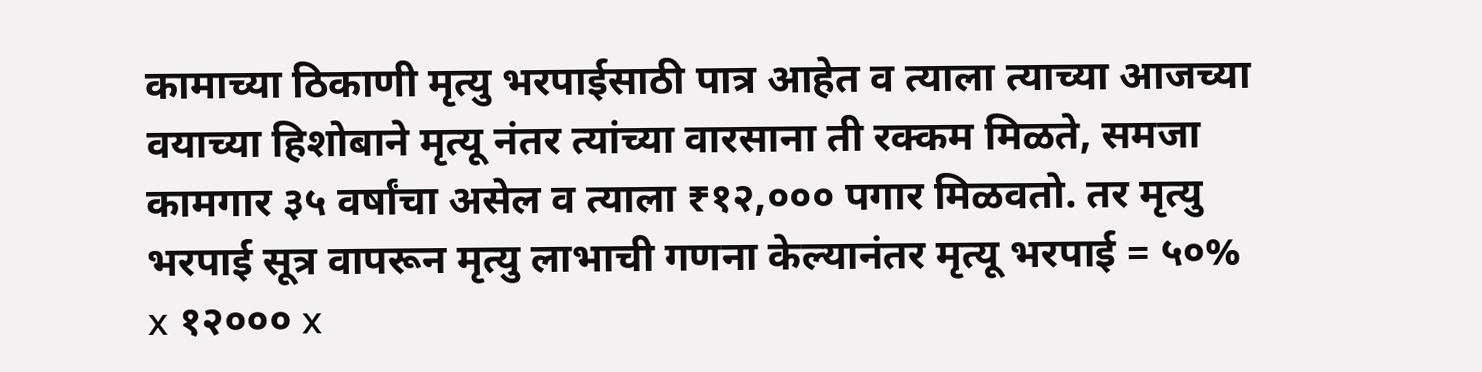कामाच्या ठिकाणी मृत्यु भरपाईसाठी पात्र आहेत व त्याला त्याच्या आजच्या वयाच्या हिशोबाने मृत्यू नंतर त्यांच्या वारसाना ती रक्कम मिळते, समजा कामगार ३५ वर्षांचा असेल व त्याला ₹१२,००० पगार मिळवतो. तर मृत्यु भरपाई सूत्र वापरून मृत्यु लाभाची गणना केल्यानंतर मृत्यू भरपाई = ५०% x १२००० x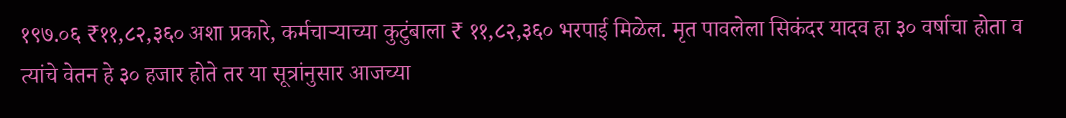१९७.०६ ₹११,८२,३६० अशा प्रकारे, कर्मचाऱ्याच्या कुटुंबाला ₹ ११,८२,३६० भरपाई मिळेल. मृत पावलेला सिकंदर यादव हा ३० वर्षाचा होता व त्यांचे वेतन हे ३० हजार होते तर या सूत्रांनुसार आजच्या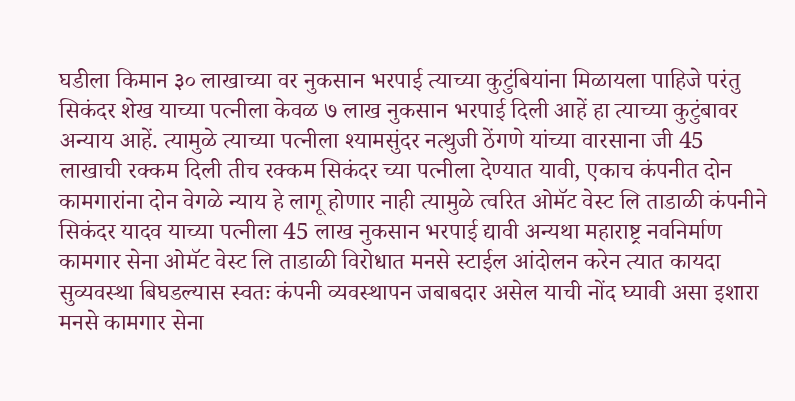घडीला किमान ३० लाखाच्या वर नुकसान भरपाई त्याच्या कुटुंबियांना मिळायला पाहिजे परंतु सिकंदर शेख याच्या पत्नीला केवळ ७ लाख नुकसान भरपाई दिली आहें हा त्याच्या कुटुंबावर अन्याय आहें. त्यामुळे त्याच्या पत्नीला श्यामसुंदर नत्थुजी ठेंगणे यांच्या वारसाना जी 45 लाखाची रक्कम दिली तीच रक्कम सिकंदर च्या पत्नीला देण्यात यावी, एकाच कंपनीत दोन कामगारांना दोन वेगळे न्याय हे लागू होणार नाही त्यामुळे त्वरित ओमॅट वेस्ट लि ताडाळी कंपनीने सिकंदर यादव याच्या पत्नीला 45 लाख नुकसान भरपाई द्यावी अन्यथा महाराष्ट्र नवनिर्माण कामगार सेना ओमॅट वेस्ट लि ताडाळी विरोधात मनसे स्टाईल आंदोलन करेन त्यात कायदा सुव्यवस्था बिघडल्यास स्वतः कंपनी व्यवस्थापन जबाबदार असेल याची नोंद घ्यावी असा इशारा मनसे कामगार सेना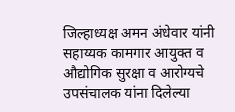जिल्हाध्यक्ष अमन अंधेवार यांनी सहाय्यक कामगार आयुक्त व औद्योगिक सुरक्षा व आरोग्यचे उपसंचालक यांना दिलेल्या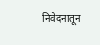निवेदनातून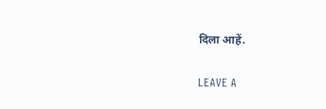दिला आहें.

LEAVE A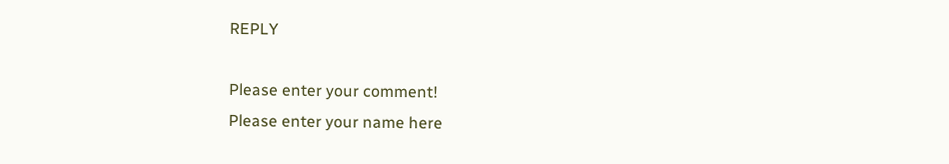REPLY

Please enter your comment!
Please enter your name here